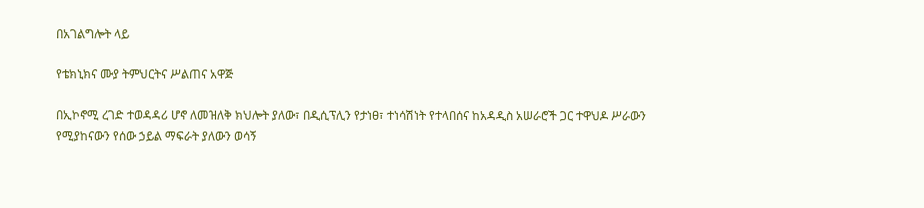በአገልግሎት ላይ

የቴክኒክና ሙያ ትምህርትና ሥልጠና አዋጅ

በኢኮኖሚ ረገድ ተወዳዳሪ ሆኖ ለመዝለቅ ክህሎት ያለው፣ በዲሲፕሊን የታነፀ፣ ተነሳሽነት የተላበሰና ከአዳዲስ አሠራሮች ጋር ተዋህዶ ሥራውን የሚያከናውን የሰው ኃይል ማፍራት ያለውን ወሳኝ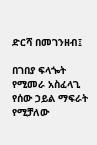ድርሻ በመገንዘብ፤

በገበያ ፍላጐት የሚመራ አስፈላጊ የሰው ኃይል ማፍራት የሚቻለው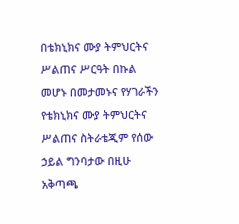በቴክኒክና ሙያ ትምህርትና ሥልጠና ሥርዓት በኩል መሆኑ በመታመኑና የሃገራችን የቴክኒክና ሙያ ትምህርትና ሥልጠና ስትራቴጂም የሰው ኃይል ግንባታው በዚሁ አቅጣጫ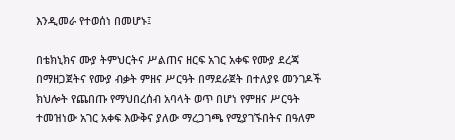እንዲመራ የተወሰነ በመሆኑ፤

በቴክኒክና ሙያ ትምህርትና ሥልጠና ዘርፍ አገር አቀፍ የሙያ ደረጃ በማዘጋጀትና የሙያ ብቃት ምዘና ሥርዓት በማደራጀት በተለያዩ መንገዶች ክህሎት የጨበጡ የማህበረሰብ አባላት ወጥ በሆነ የምዘና ሥርዓት ተመዝነው አገር አቀፍ እውቅና ያለው ማረጋገጫ የሚያገኙበትና በዓለም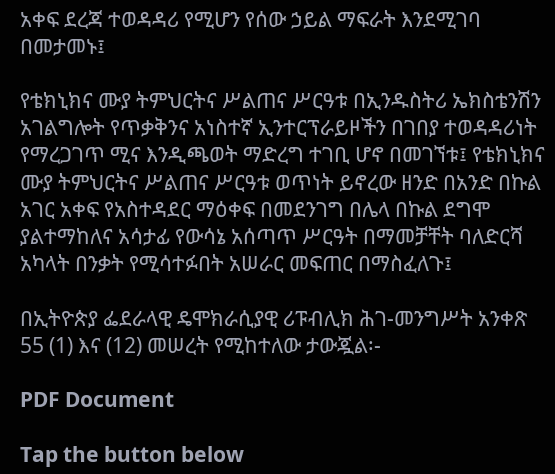አቀፍ ደረጃ ተወዳዳሪ የሚሆን የሰው ኃይል ማፍራት እንደሚገባ በመታመኑ፤

የቴክኒክና ሙያ ትምህርትና ሥልጠና ሥርዓቱ በኢንዱስትሪ ኤክስቴንሽን አገልግሎት የጥቃቅንና አነስተኛ ኢንተርፕራይዞችን በገበያ ተወዳዳሪነት የማረጋገጥ ሚና እንዲጫወት ማድረግ ተገቢ ሆኖ በመገኘቱ፤ የቴክኒክና ሙያ ትምህርትና ሥልጠና ሥርዓቱ ወጥነት ይኖረው ዘንድ በአንድ በኩል አገር አቀፍ የአስተዳደር ማዕቀፍ በመደንገግ በሌላ በኩል ደግሞ ያልተማከለና አሳታፊ የውሳኔ አሰጣጥ ሥርዓት በማመቻቸት ባለድርሻ አካላት በንቃት የሚሳተፉበት አሠራር መፍጠር በማስፈለጉ፤

በኢትዮጵያ ፌደራላዊ ዴሞክራሲያዊ ሪፑብሊክ ሕገ-መንግሥት አንቀጽ 55 (1) እና (12) መሠረት የሚከተለው ታውጇል፡-

PDF Document

Tap the button below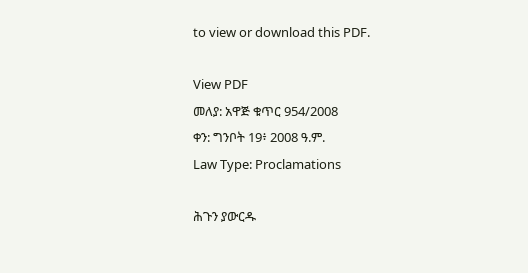to view or download this PDF.

View PDF
መለያ: አዋጅ ቁጥር 954/2008
ቀን: ግንቦት 19፥ 2008 ዓ.ም.
Law Type: Proclamations

ሕጉን ያውርዱ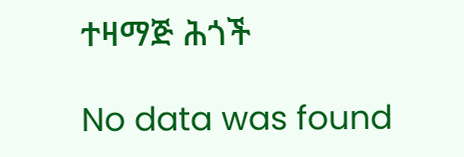ተዛማጅ ሕጎች

No data was found